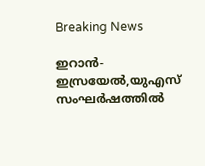Breaking News

ഇറാൻ-ഇസ്രയേൽ,യുഎസ് സംഘർഷത്തിൽ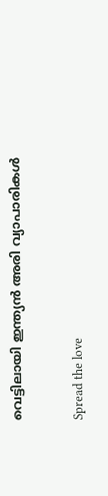വെട്ടിലായി ഇന്ത്യൻ അരി വ്യാപാരികൾ

Spread the love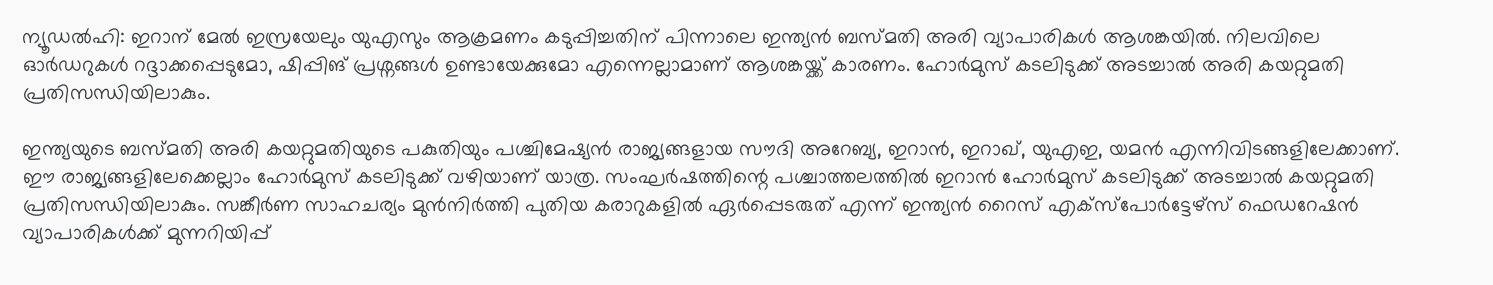ന്യൂഡൽഹി: ഇറാന് മേൽ ഇസ്രയേലും യുഎസും ആക്രമണം കടുപ്പിച്ചതിന് പിന്നാലെ ഇന്ത്യൻ ബസ്മതി അരി വ്യാപാരികൾ ആശങ്കയിൽ. നിലവിലെ ഓർഡറുകൾ റദ്ദാക്കപ്പെടുമോ, ഷിപ്പിങ് പ്രശ്നങ്ങൾ ഉണ്ടായേക്കുമോ എന്നെല്ലാമാണ് ആശങ്കയ്ക്ക് കാരണം. ഹോർമുസ് കടലിടുക്ക് അടച്ചാൽ അരി കയറ്റുമതി പ്രതിസന്ധിയിലാകും.

ഇന്ത്യയുടെ ബസ്മതി അരി കയറ്റുമതിയുടെ പകുതിയും പശ്ചിമേഷ്യൻ രാജ്യങ്ങളായ സൗദി അറേബ്യ, ഇറാൻ, ഇറാഖ്, യുഎഇ, യമൻ എന്നിവിടങ്ങളിലേക്കാണ്. ഈ രാജ്യങ്ങളിലേക്കെല്ലാം ഹോർമുസ് കടലിടുക്ക് വഴിയാണ് യാത്ര. സംഘർഷത്തിന്റെ പശ്ചാത്തലത്തിൽ ഇറാൻ ഹോർമുസ് കടലിടുക്ക് അടച്ചാൽ കയറ്റുമതി പ്രതിസന്ധിയിലാകും. സങ്കീർണ സാഹചര്യം മുൻനിർത്തി പുതിയ കരാറുകളിൽ ഏർപ്പെടരുത് എന്ന് ഇന്ത്യൻ റൈസ് എക്സ്പോർട്ടേഴ്‌സ് ഫെഡറേഷൻ വ്യാപാരികൾക്ക് മുന്നറിയിപ്പ്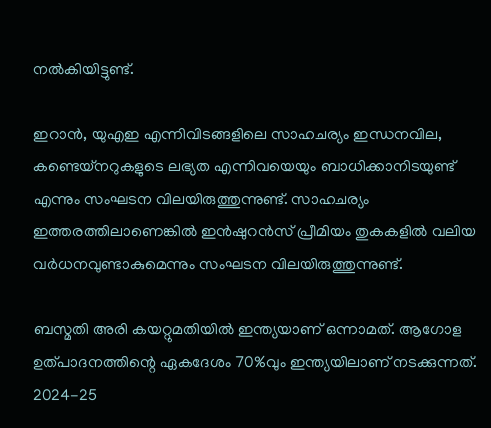നൽകിയിട്ടുണ്ട്.

ഇറാൻ, യുഎഇ എന്നിവിടങ്ങളിലെ സാഹചര്യം ഇന്ധനവില, കണ്ടെയ്നറുകളുടെ ലഭ്യത എന്നിവയെയും ബാധിക്കാനിടയുണ്ട് എന്നും സംഘടന വിലയിരുത്തുന്നുണ്ട്. സാഹചര്യം ഇത്തരത്തിലാണെങ്കിൽ ഇൻഷുറൻസ് പ്രീമിയം തുകകളിൽ വലിയ വർധനവുണ്ടാകുമെന്നും സംഘടന വിലയിരുത്തുന്നുണ്ട്.

ബസ്മതി അരി കയറ്റുമതിയിൽ ഇന്ത്യയാണ് ഒന്നാമത്. ആഗോള ഉത്പാദനത്തിന്റെ ഏകദേശം 70%വും ഇന്ത്യയിലാണ് നടക്കുന്നത്. 2024-25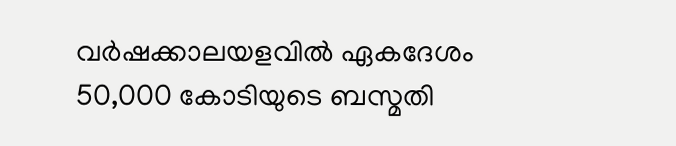വർഷക്കാലയളവിൽ ഏകദേശം 50,000 കോടിയുടെ ബസ്മതി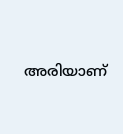അരിയാണ്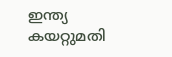ഇന്ത്യ കയറ്റുമതി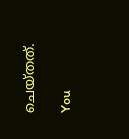ചെയ്തത്.

You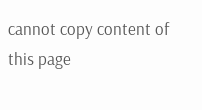cannot copy content of this page